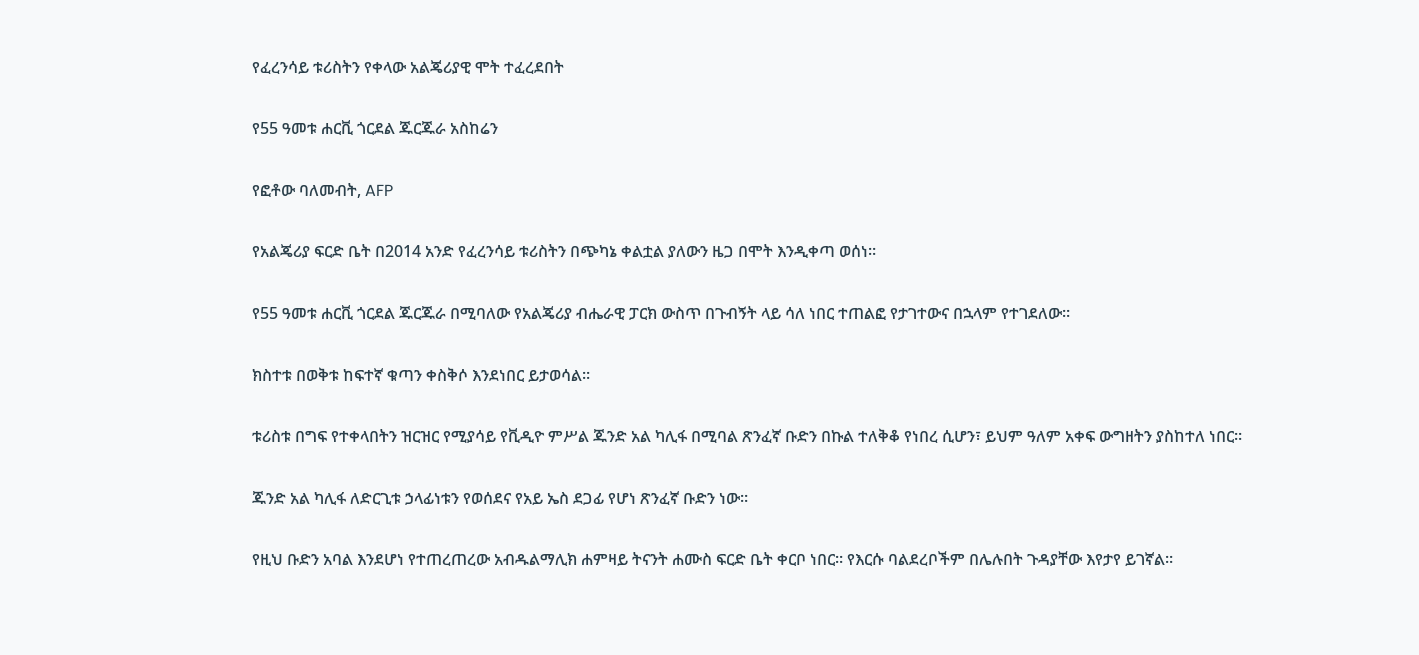የፈረንሳይ ቱሪስትን የቀላው አልጄሪያዊ ሞት ተፈረደበት

የ55 ዓመቱ ሐርቪ ጎርደል ጁርጁራ አስከሬን

የፎቶው ባለመብት, AFP

የአልጄሪያ ፍርድ ቤት በ2014 አንድ የፈረንሳይ ቱሪስትን በጭካኔ ቀልቷል ያለውን ዜጋ በሞት እንዲቀጣ ወሰነ።

የ55 ዓመቱ ሐርቪ ጎርደል ጁርጁራ በሚባለው የአልጄሪያ ብሔራዊ ፓርክ ውስጥ በጉብኝት ላይ ሳለ ነበር ተጠልፎ የታገተውና በኋላም የተገደለው።

ክስተቱ በወቅቱ ከፍተኛ ቁጣን ቀስቅሶ እንደነበር ይታወሳል።

ቱሪስቱ በግፍ የተቀላበትን ዝርዝር የሚያሳይ የቪዲዮ ምሥል ጁንድ አል ካሊፋ በሚባል ጽንፈኛ ቡድን በኩል ተለቅቆ የነበረ ሲሆን፣ ይህም ዓለም አቀፍ ውግዘትን ያስከተለ ነበር።

ጁንድ አል ካሊፋ ለድርጊቱ ኃላፊነቱን የወሰደና የአይ ኤስ ደጋፊ የሆነ ጽንፈኛ ቡድን ነው።

የዚህ ቡድን አባል እንደሆነ የተጠረጠረው አብዱልማሊክ ሐምዛይ ትናንት ሐሙስ ፍርድ ቤት ቀርቦ ነበር። የእርሱ ባልደረቦችም በሌሉበት ጉዳያቸው እየታየ ይገኛል።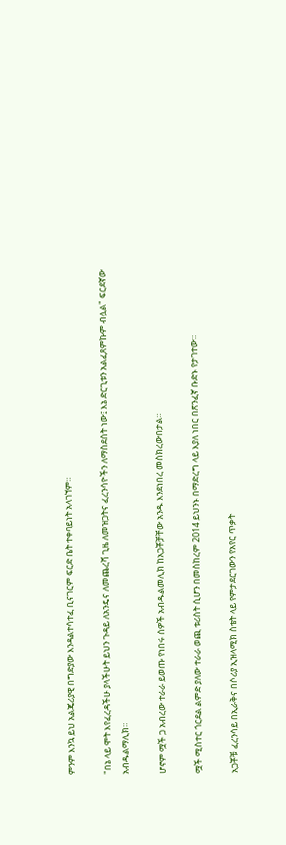ምንም እንኳ ይህ አልጄሪያዊ በግድያው እንዳልተሳተፈ ቢናገርም ፍርድ ቤት ተቀባይነት አላገኘም።

"በኔ ላይ ሞት እየፈረዳችሁ ያላችሁት ይህን ጉዳይ ለአንዴና ለመጨረሻ ጊዜ ለመዝጋትና ፈረንሳዮችን ለማስደሰት ነው፤ እኔ ድርጊቱን አልፈጸምኩም ብሏል" ፍርደኛው አብዱልማሊክ።

ሆኖም ሟች ጋ አብረው ተራራ ይወጡ የነበሩ ሰዎች አብዱልመሊክ ከአጋቾቻቸው አንዱ እንደነበረ መስክረውበታል።

ሟች ሚስተር ጎርደል ልምድ ያለው ተራራ ወጪ ቱሪስት ሲሆን በመስከረም 2014 ይህንኑ በማድረግ ላይ እያለ ነበር በጽንፈኛ ቡድኑ የታገተው።

አጋቾቹ ፈረንሳይ በኢራቅና በሶሪያ ኢዝላሚክ ስቴት ላይ የምታደርገውን የአየር ጥቃት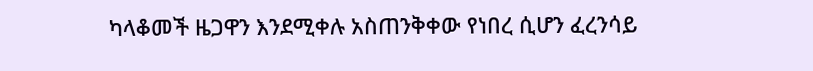ካላቆመች ዜጋዋን እንደሚቀሉ አስጠንቅቀው የነበረ ሲሆን ፈረንሳይ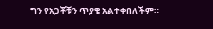ግን የአጋቾቹን ጥያቄ አልተቀበለችም።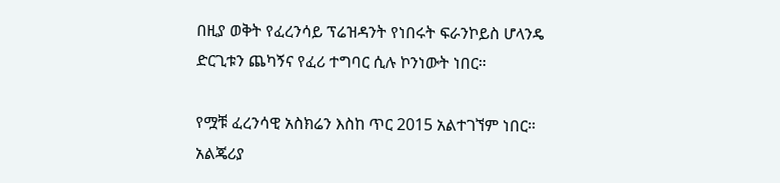በዚያ ወቅት የፈረንሳይ ፕሬዝዳንት የነበሩት ፍራንኮይስ ሆላንዴ ድርጊቱን ጨካኝና የፈሪ ተግባር ሲሉ ኮንነውት ነበር።

የሟቹ ፈረንሳዊ አስክሬን እስከ ጥር 2015 አልተገኘም ነበር። አልጄሪያ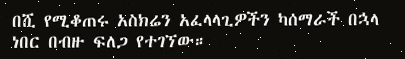በሺ የሚቆጠሩ አስክሬን አፈላላጊዎችን ካሰማራች በኋላ ነበር በብዙ ፍለጋ የተገኘው።